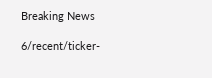Breaking News

6/recent/ticker-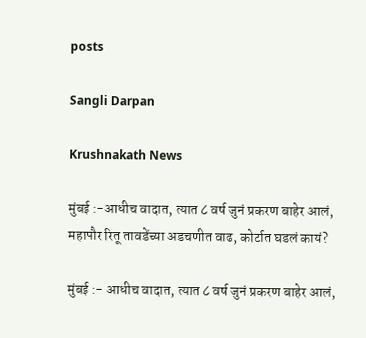posts

Sangli Darpan

Krushnakath News

मुंबई :-आधीच वादात, त्यात ८ वर्ष जुनं प्रकरण बाहेर आलं, महापौर रितू तावडेंच्या अडचणीत वाढ, कोर्टात घडलं कायं?

मुंबई :- आधीच वादात, त्यात ८ वर्ष जुनं प्रकरण बाहेर आलं,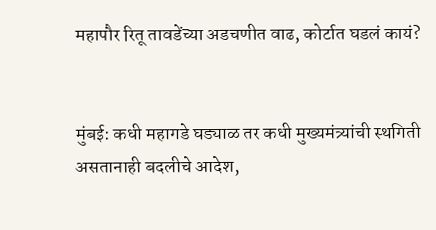महापौर रितू तावडेंच्या अडचणीत वाढ, कोर्टात घडलं कायं?


मुंबई: कधी महागडे घड्याळ तर कधी मुख्यमंत्र्यांची स्थगिती असतानाही बदलीचे आदेश,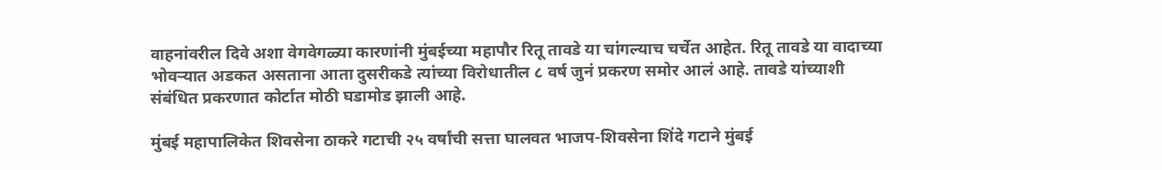वाहनांवरील दिवे अशा वेगवेगळ्या कारणांनी मुंबईच्या महापौर रितू तावडे या चांगल्याच चर्चेत आहेत. रितू तावडे या वादाच्या भोवऱ्यात अडकत असताना आता दुसरीकडे त्यांच्या विरोधातील ८ वर्ष जुनं प्रकरण समोर आलं आहे. तावडे यांच्याशी संबंधित प्रकरणात कोर्टात मोठी घडामोड झाली आहे.

मुंबई महापालिकेत शिवसेना ठाकरे गटाची २५ वर्षांची सत्ता घालवत भाजप-शिवसेना शिंदे गटाने मुंबई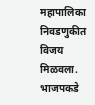महापालिका निवडणुकीत विजय मिळवला. भाजपकडे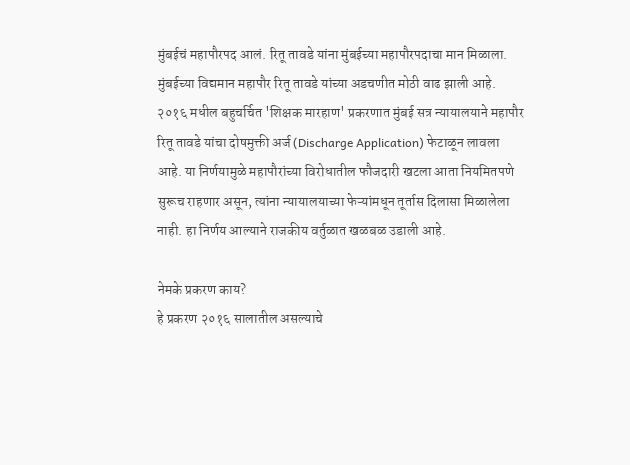मुंबईचं महापौरपद आलं. रितू तावडे यांना मुंबईच्या महापौरपदाचा मान मिळाला. मुंबईच्या विद्यमान महापौर रितू तावडे यांच्या अडचणीत मोठी वाढ झाली आहे. २०१६ मधील बहुचर्चित 'शिक्षक मारहाण' प्रकरणात मुंबई सत्र न्यायालयाने महापौर रितू तावडे यांचा दोषमुक्ती अर्ज (Discharge Application) फेटाळून लावला आहे. या निर्णयामुळे महापौरांच्या विरोधातील फौजदारी खटला आता नियमितपणे सुरूच राहणार असून, त्यांना न्यायालयाच्या फेऱ्यांमधून तूर्तास दिलासा मिळालेला नाही. हा निर्णय आल्याने राजकीय वर्तुळात खळबळ उडाली आहे.

नेमके प्रकरण काय?
हे प्रकरण २०१६ सालातील असल्याचे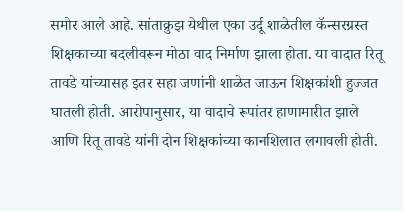समोर आले आहे. सांताक्रुझ येथील एका उर्दू शाळेतील कॅन्सरग्रस्त शिक्षकाच्या बदलीवरून मोठा वाद निर्माण झाला होता. या वादात रितू तावडे यांच्यासह इतर सहा जणांनी शाळेत जाऊन शिक्षकांशी हुज्जत घातली होती. आरोपानुसार, या वादाचे रूपांतर हाणामारीत झाले आणि रितू तावडे यांनी दोन शिक्षकांच्या कानशिलात लगावली होती.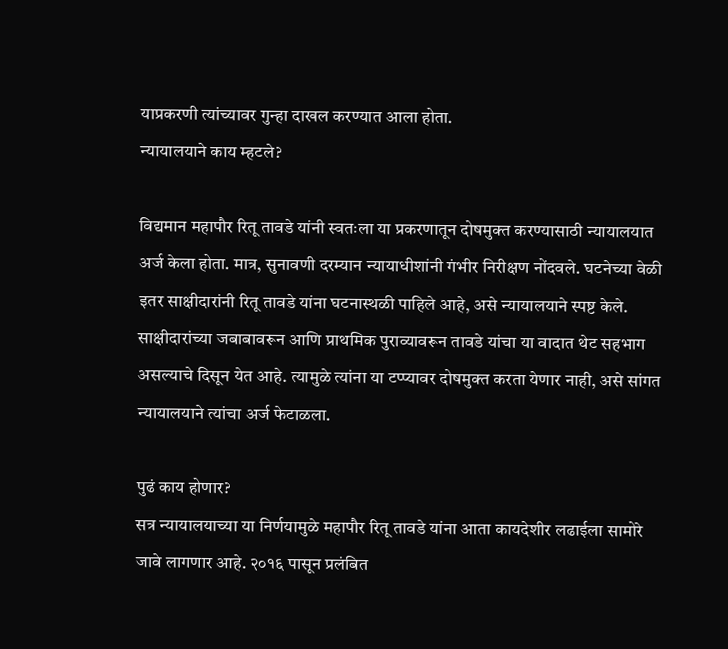याप्रकरणी त्यांच्यावर गुन्हा दाखल करण्यात आला होता.
न्यायालयाने काय म्हटले?

विद्यमान महापौर रितू तावडे यांनी स्वतःला या प्रकरणातून दोषमुक्त करण्यासाठी न्यायालयात अर्ज केला होता. मात्र, सुनावणी दरम्यान न्यायाधीशांनी गंभीर निरीक्षण नोंदवले. घटनेच्या वेळी इतर साक्षीदारांनी रितू तावडे यांना घटनास्थळी पाहिले आहे, असे न्यायालयाने स्पष्ट केले. साक्षीदारांच्या जबाबावरून आणि प्राथमिक पुराव्यावरून तावडे यांचा या वादात थेट सहभाग असल्याचे दिसून येत आहे. त्यामुळे त्यांना या टप्प्यावर दोषमुक्त करता येणार नाही, असे सांगत न्यायालयाने त्यांचा अर्ज फेटाळला.

पुढं काय होणार?
सत्र न्यायालयाच्या या निर्णयामुळे महापौर रितू तावडे यांना आता कायदेशीर लढाईला सामोरे जावे लागणार आहे. २०१६ पासून प्रलंबित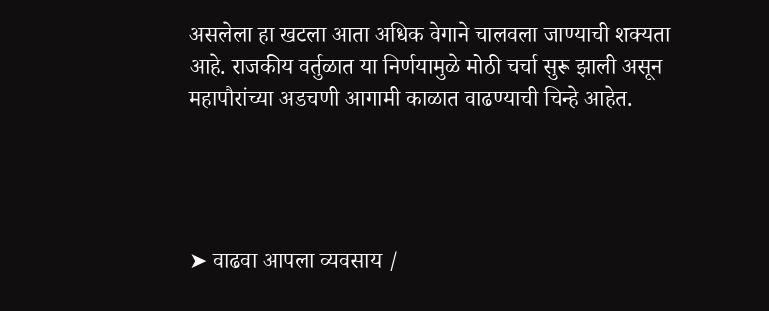असलेला हा खटला आता अधिक वेगाने चालवला जाण्याची शक्यता आहे. राजकीय वर्तुळात या निर्णयामुळे मोठी चर्चा सुरू झाली असून महापौरांच्या अडचणी आगामी काळात वाढण्याची चिन्हे आहेत.




➤ वाढवा आपला व्यवसाय /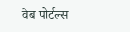वेब पोर्टल्स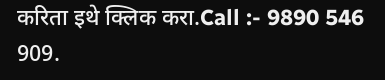करिता इथे क्लिक करा.Call :- 9890 546 909.